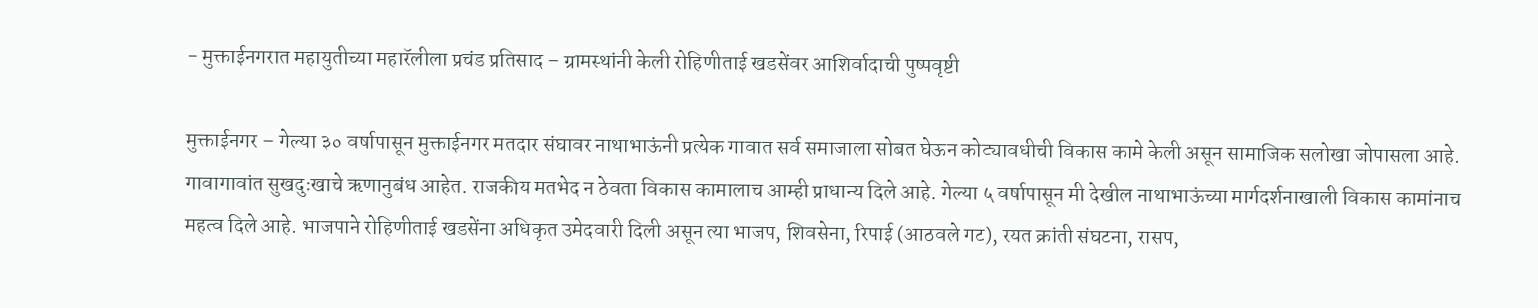- मुक्ताईनगरात महायुतीच्या महारॅलीला प्रचंड प्रतिसाद – ग्रामस्थांनी केली रोहिणीताई खडसेंवर आशिर्वादाची पुष्पवृष्टी

मुक्ताईनगर – गेल्या ३० वर्षापासून मुक्ताईनगर मतदार संघावर नाथाभाऊंनी प्रत्येक गावात सर्व समाजाला सोबत घेऊन कोट्यावधीची विकास कामे केली असून सामाजिक सलोखा जोपासला आहे. गावागावांत सुखदुःखाचे ऋणानुबंध आहेत. राजकीय मतभेद न ठेवता विकास कामालाच आम्ही प्राधान्य दिले आहे. गेल्या ५ वर्षापासून मी देखील नाथाभाऊंच्या मार्गदर्शनाखाली विकास कामांनाच महत्व दिले आहे. भाजपाने रोहिणीताई खडसेंना अधिकृत उमेदवारी दिली असून त्या भाजप, शिवसेना, रिपाई (आठवले गट), रयत क्रांती संघटना, रासप,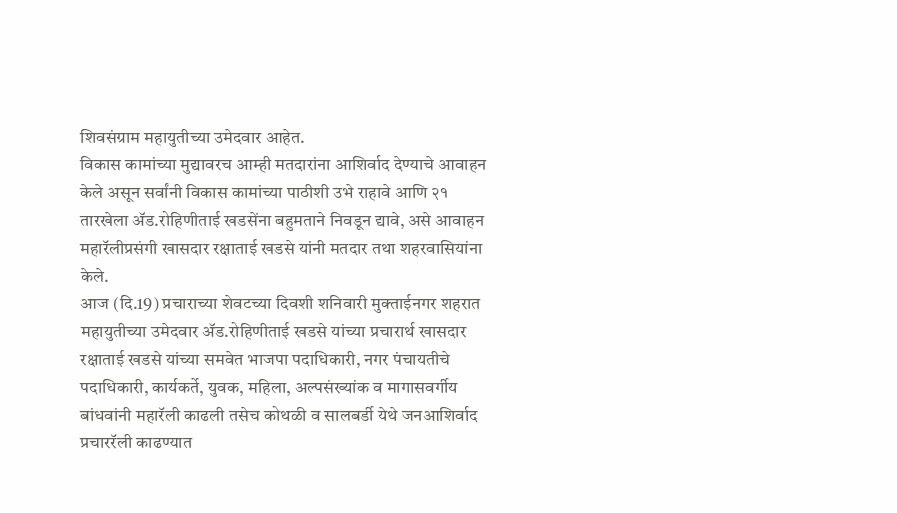शिवसंग्राम महायुतीच्या उमेदवार आहेत.
विकास कामांच्या मुद्यावरच आम्ही मतदारांना आशिर्वाद देण्याचे आवाहन केले असून सर्वांनी विकास कामांच्या पाठीशी उभे राहावे आणि २१ तारखेला ॲड.रोहिणीताई खडसेंना बहुमताने निवडून द्यावे, असे आवाहन महारॅलीप्रसंगी खासदार रक्षाताई खडसे यांनी मतदार तथा शहरवासियांना केले.
आज (दि.19) प्रचाराच्या शेवटच्या दिवशी शनिवारी मुक्ताईनगर शहरात महायुतीच्या उमेदवार ॲड.रोहिणीताई खडसे यांच्या प्रचारार्थ खासदार रक्षाताई खडसे यांच्या समवेत भाजपा पदाधिकारी, नगर पंचायतीचे पदाधिकारी, कार्यकर्ते, युवक, महिला, अल्पसंख्यांक व मागासवर्गीय बांधवांनी महारॅली काढली तसेच कोथळी व सालबर्डी येथे जनआशिर्वाद प्रचाररॅली काढण्यात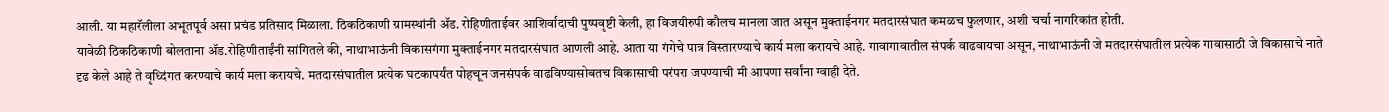आली. या महारॅलीला अभूतपूर्व असा प्रचंड प्रतिसाद मिळाला. ठिकठिकाणी ग्रामस्थांनी ॲड. रोहिणीताईवर आशिर्वादाची पुष्पवृष्टी केली, हा विजयीरुपी कौलच मानला जात असून मुक्ताईनगर मतदारसंघात कमळच फुलणार, अशी चर्चा नागरिकांत होती.
यावेळी ठिकठिकाणी बोलताना ॲड.रोहिणीताईंनी सांगितले की, नाथाभाऊंनी विकासगंगा मुक्ताईनगर मतदारसंघात आणली आहे. आता या गंगेचे पात्र विस्तारण्याचे कार्य मला करायचे आहे. गावागावातील संपर्क वाढवायचा असून, नाथाभाऊंनी जे मतदारसंघातील प्रत्येक गावासाठी जे विकासाचे नाते दृढ केले आहे ते वृध्दिंगत करण्याचे कार्य मला करायचे. मतदारसंघातील प्रत्येक घटकापर्यंत पोहचून जनसंपर्क वाढविण्यासोबतच विकासाची परंपरा जपण्याची मी आपणा सर्वांना ग्वाही देते.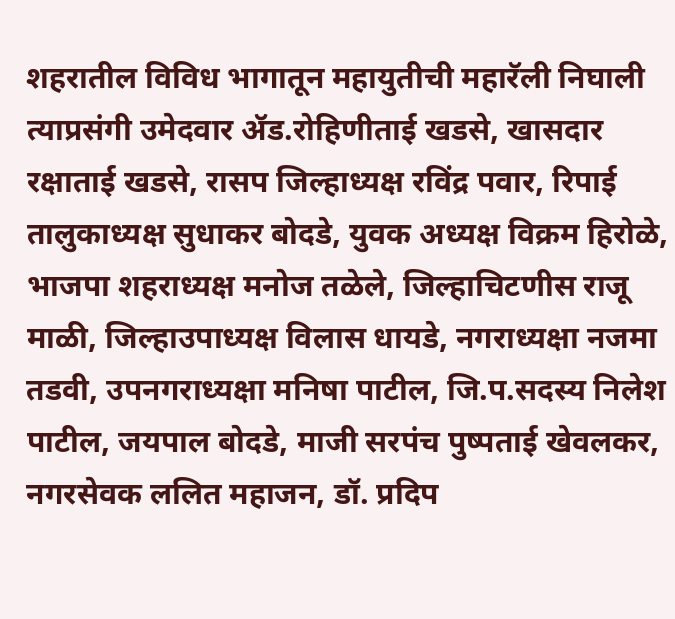शहरातील विविध भागातून महायुतीची महारॅली निघाली त्याप्रसंगी उमेदवार ॲड.रोहिणीताई खडसे, खासदार रक्षाताई खडसे, रासप जिल्हाध्यक्ष रविंद्र पवार, रिपाई तालुकाध्यक्ष सुधाकर बोदडे, युवक अध्यक्ष विक्रम हिरोळे, भाजपा शहराध्यक्ष मनोज तळेले, जिल्हाचिटणीस राजू माळी, जिल्हाउपाध्यक्ष विलास धायडे, नगराध्यक्षा नजमा तडवी, उपनगराध्यक्षा मनिषा पाटील, जि.प.सदस्य निलेश पाटील, जयपाल बोदडे, माजी सरपंच पुष्पताई खेवलकर, नगरसेवक ललित महाजन, डॉ. प्रदिप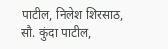पाटील, निलेश शिरसाठ, सौ. कुंदा पाटील,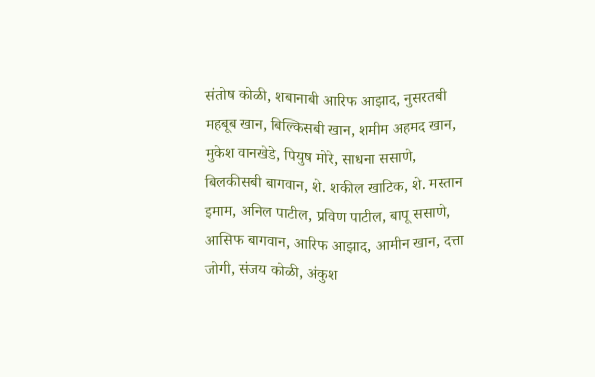संतोष कोळी, शबानाबी आरिफ आझाद, नुसरतबी महबूब खान, बिल्किसबी खान, शमीम अहमद खान, मुकेश वानखेडे, पियुष मोरे, साधना ससाणे, बिलकीसबी बागवान, शे. शकील खाटिक, शे. मस्तान इमाम, अनिल पाटील, प्रविण पाटील, बापू ससाणे, आसिफ बागवान, आरिफ आझाद, आमीन खान, दत्ता जोगी, संजय कोळी, अंकुश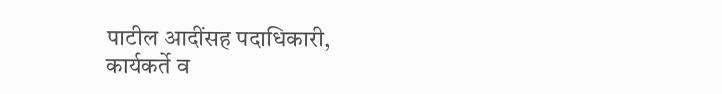पाटील आदींसह पदाधिकारी, कार्यकर्ते व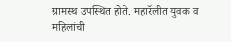ग्रामस्थ उपस्थित होते. महारॅलीत युवक व महिलांची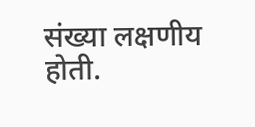संख्या लक्षणीय होती.